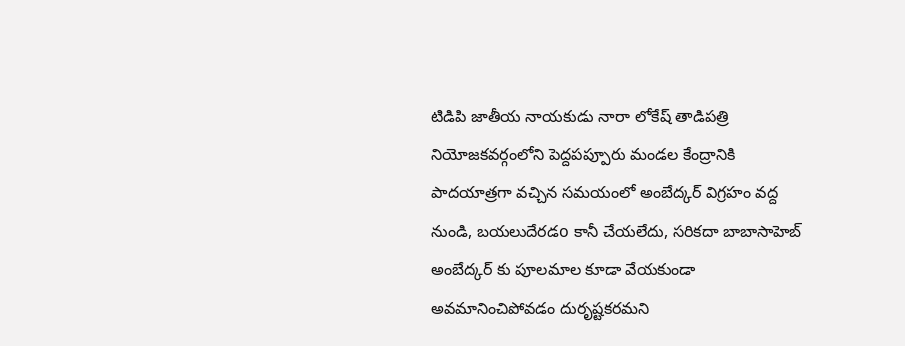టిడిపి జాతీయ నాయకుడు నారా లోకేష్ తాడిపత్రి నియోజకవర్గంలోని పెద్దపప్పూరు మండల కేంద్రానికి పాదయాత్రగా వచ్చిన సమయంలో అంబేద్కర్ విగ్రహం వద్ద నుండి, బయలుదేరడo కానీ చేయలేదు, సరికదా బాబాసాహెబ్ అంబేద్కర్ కు పూలమాల కూడా వేయకుండా అవమానించిపోవడం దురృష్టకరమని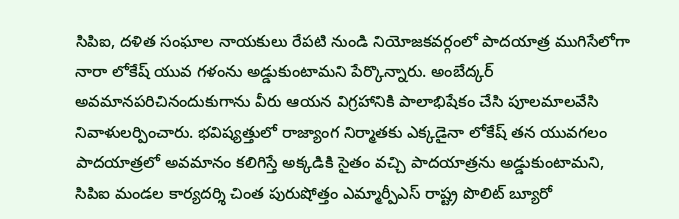సిపిఐ, దళిత సంఘాల నాయకులు రేపటి నుండి నియోజకవర్గంలో పాదయాత్ర ముగిసేలోగా నారా లోకేష్ యువ గళంను అడ్డుకుంటామని పేర్కొన్నారు. అంబేద్కర్ అవమానపరిచినందుకుగాను వీరు ఆయన విగ్రహానికి పాలాభిషేకం చేసి పూలమాలవేసి నివాళులర్పించారు. భవిష్యత్తులో రాజ్యాంగ నిర్మాతకు ఎక్కడైనా లోకేష్ తన యువగలం పాదయాత్రలో అవమానం కలిగిస్తే అక్కడికి సైతం వచ్చి పాదయాత్రను అడ్డుకుంటామని, సిపిఐ మండల కార్యదర్శి చింత పురుషోత్తం ఎమ్మార్పీఎస్ రాష్ట్ర పొలిట్ బ్యూరో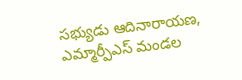సభ్యుడు ఆదినారాయణ, ఎమ్మార్పీఎస్ మండల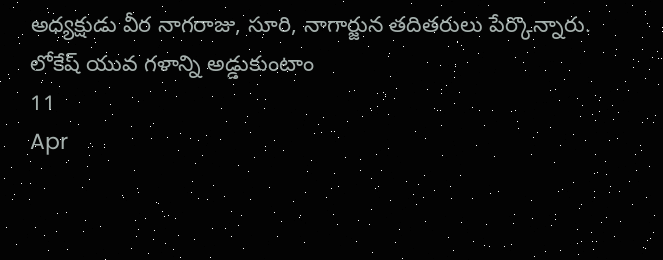అధ్యక్షుడు వీర నాగరాజు, సూరి, నాగార్జున తదితరులు పేర్కొన్నారు.
లోకేష్ యువ గళాన్ని అడ్డుకుంటాం
11
Apr